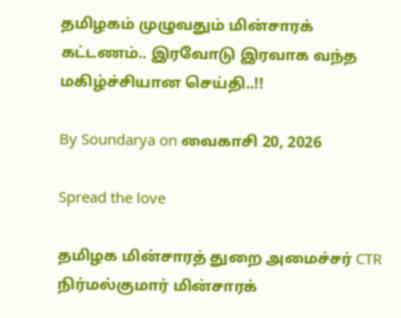தமிழகம் முழுவதும் மின்சாரக் கட்டணம்.. இரவோடு இரவாக வந்த மகிழ்ச்சியான செய்தி..!!

By Soundarya on வைகாசி 20, 2026

Spread the love

தமிழக மின்சாரத் துறை அமைச்சர் CTR நிர்மல்குமார் மின்சாரக்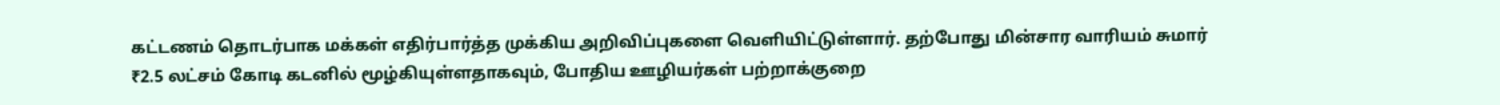கட்டணம் தொடர்பாக மக்கள் எதிர்பார்த்த முக்கிய அறிவிப்புகளை வெளியிட்டுள்ளார். தற்போது மின்சார வாரியம் சுமார் ₹2.5 லட்சம் கோடி கடனில் மூழ்கியுள்ளதாகவும், போதிய ஊழியர்கள் பற்றாக்குறை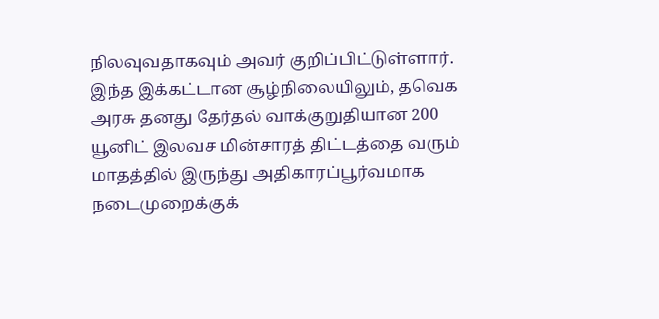நிலவுவதாகவும் அவர் குறிப்பிட்டுள்ளார். இந்த இக்கட்டான சூழ்நிலையிலும், தவெக அரசு தனது தேர்தல் வாக்குறுதியான 200 யூனிட் இலவச மின்சாரத் திட்டத்தை வரும் மாதத்தில் இருந்து அதிகாரப்பூர்வமாக நடைமுறைக்குக்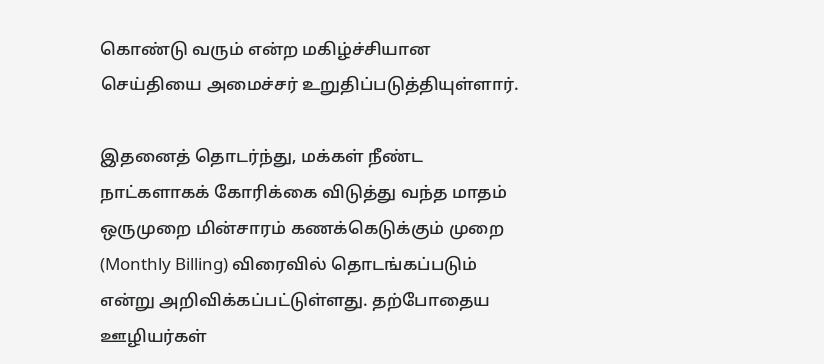கொண்டு வரும் என்ற மகிழ்ச்சியான செய்தியை அமைச்சர் உறுதிப்படுத்தியுள்ளார்.

இதனைத் தொடர்ந்து, மக்கள் நீண்ட நாட்களாகக் கோரிக்கை விடுத்து வந்த மாதம் ஒருமுறை மின்சாரம் கணக்கெடுக்கும் முறை (Monthly Billing) விரைவில் தொடங்கப்படும் என்று அறிவிக்கப்பட்டுள்ளது. தற்போதைய ஊழியர்கள்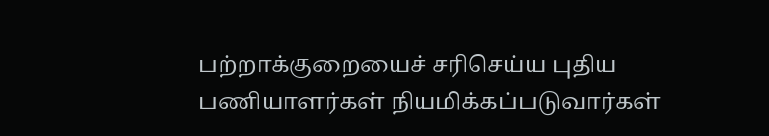பற்றாக்குறையைச் சரிசெய்ய புதிய பணியாளர்கள் நியமிக்கப்படுவார்கள்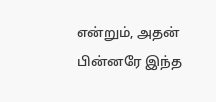என்றும், அதன் பின்னரே இந்த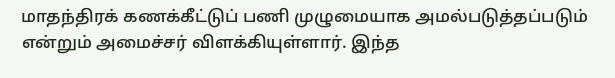மாதந்திரக் கணக்கீட்டுப் பணி முழுமையாக அமல்படுத்தப்படும் என்றும் அமைச்சர் விளக்கியுள்ளார். இந்த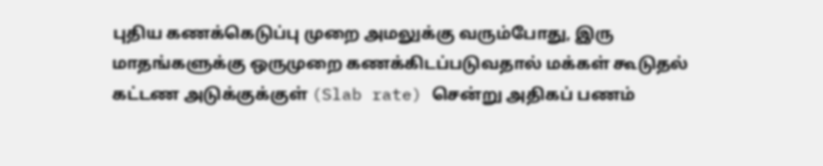புதிய கணக்கெடுப்பு முறை அமலுக்கு வரும்போது, இரு மாதங்களுக்கு ஒருமுறை கணக்கிடப்படுவதால் மக்கள் கூடுதல் கட்டண அடுக்குக்குள் (Slab rate) சென்று அதிகப் பணம்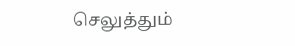செலுத்தும்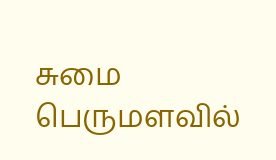சுமை பெருமளவில்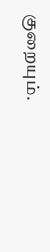குறையும்.